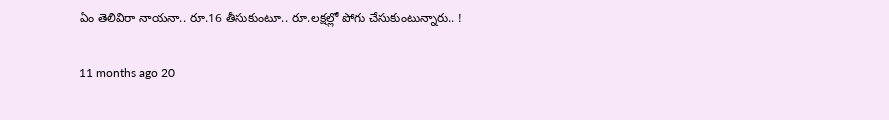ఏం తెలివిరా నాయనా.. రూ.16 తీసుకుంటూ.. రూ.లక్షల్లో పోగు చేసుకుంటున్నారు.. !

11 months ago 20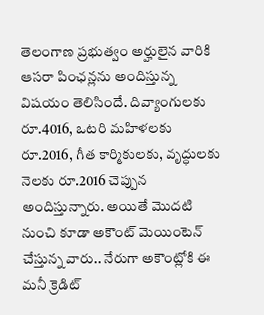తెలంగాణ ప్రభుత్వం అర్హులైన వారికి ఆసరా పింఛన్లను అందిస్తున్న విషయం తెలిసిందే. దివ్యాంగులకు రూ.4016, ఒటరి మహిళలకు రూ.2016, గీత కార్మికులకు, వృద్ధులకు నెలకు రూ.2016 చెప్పున అందిస్తున్నారు. అయితే మొదటి నుంచి కూడా అకౌంట్ మెయింటెన్ చేస్తున్న వారు.. నేరుగా అకౌంట్లోకి ఈ మనీ క్రెడిట్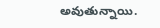అవుతున్నాయి.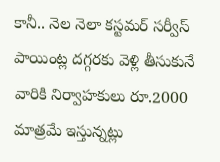కానీ.. నెల నెలా కస్టమర్‌ సర్వీస్‌ పాయింట్ల దగ్గరకు వెళ్లి తీసుకునే వారికి నిర్వాహకులు రూ.2000 మాత్రమే ఇస్తున్నట్లు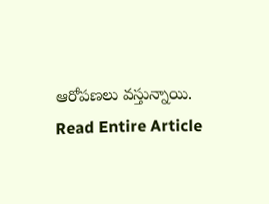ఆరోపణలు వస్తున్నాయి.
Read Entire Article